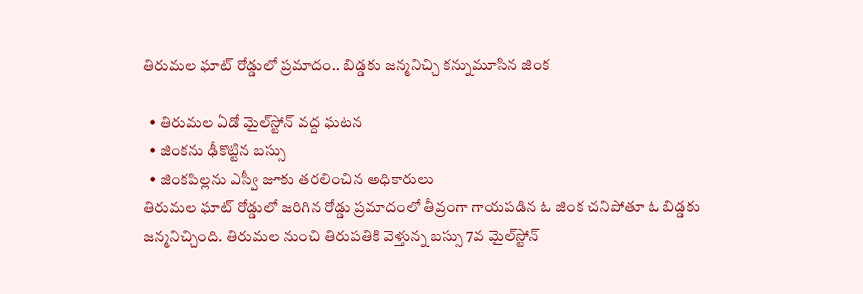తిరుమల ఘాట్ రోడ్డులో ప్రమాదం.. బిడ్డకు జన్మనిచ్చి కన్నుమూసిన జింక

  • తిరుమల ఏడో మైల్‌స్టోన్ వద్ద ఘటన
  • జింకను ఢీకొట్టిన బస్సు
  • జింకపిల్లను ఎస్వీ జూకు తరలించిన అధికారులు
తిరుమల ఘాట్ రోడ్డులో జరిగిన రోడ్డు ప్రమాదంలో తీవ్రంగా గాయపడిన ఓ జింక చనిపోతూ ఓ బిడ్డకు జన్మనిచ్చింది. తిరుమల నుంచి తిరుపతికి వెళ్తున్న బస్సు 7వ మైల్‌స్టోన్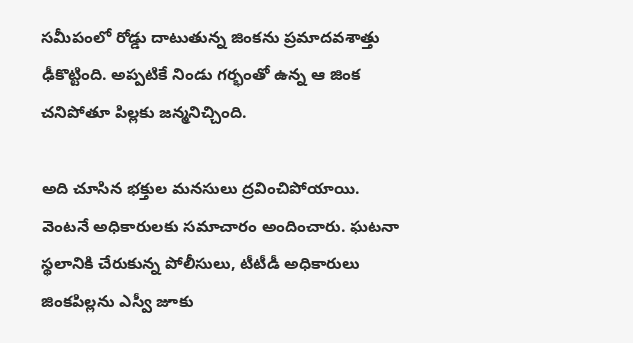సమీపంలో రోడ్డు దాటుతున్న జింకను ప్రమాదవశాత్తు ఢీకొట్టింది. అప్పటికే నిండు గర్భంతో ఉన్న ఆ జింక చనిపోతూ పిల్లకు జన్మనిచ్చింది.

అది చూసిన భక్తుల మనసులు ద్రవించిపోయాయి. వెంటనే అధికారులకు సమాచారం అందించారు. ఘటనా స్థలానికి చేరుకున్న పోలీసులు, టీటీడీ అధికారులు జింకపిల్లను ఎస్వీ జూకు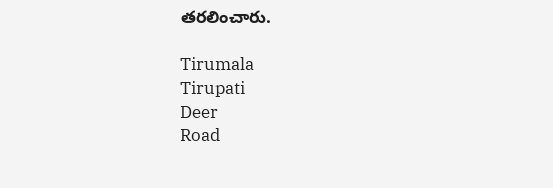తరలించారు.

Tirumala
Tirupati
Deer
Road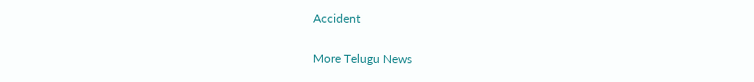Accident

More Telugu News